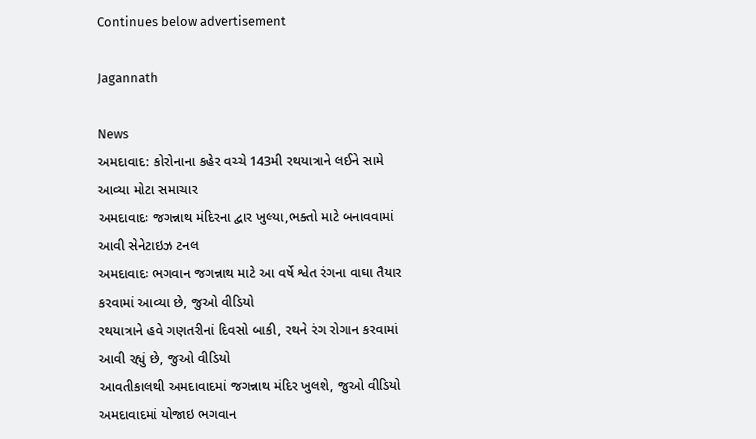Continues below advertisement

Jagannath

News
અમદાવાદ: કોરોનાના કહેર વચ્ચે 143મી રથયાત્રાને લઈને સામે આવ્યા મોટા સમાચાર
અમદાવાદઃ જગન્નાથ મંદિરના દ્વાર ખુલ્યા,ભક્તો માટે બનાવવામાં આવી સેનેટાઇઝ ટનલ
અમદાવાદઃ ભગવાન જગન્નાથ માટે આ વર્ષે શ્વેત રંગના વાઘા તૈયાર કરવામાં આવ્યા છે, જુઓ વીડિયો
રથયાત્રાને હવે ગણતરીનાં દિવસો બાકી, રથને રંગ રોગાન કરવામાં આવી રહ્યું છે, જુઓ વીડિયો
આવતીકાલથી અમદાવાદમાં જગન્નાથ મંદિર ખુલશે, જુઓ વીડિયો
અમદાવાદમાં યોજાઇ ભગવાન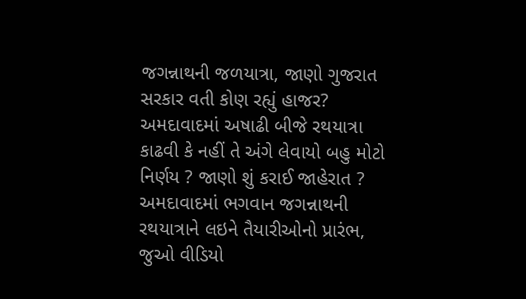જગન્નાથની જળયાત્રા, જાણો ગુજરાત સરકાર વતી કોણ રહ્યું હાજર?
અમદાવાદમાં અષાઢી બીજે રથયાત્રા કાઢવી કે નહીં તે અંગે લેવાયો બહુ મોટો નિર્ણય ? જાણો શું કરાઈ જાહેરાત ?
અમદાવાદમાં ભગવાન જગન્નાથની રથયાત્રાને લઇને તૈયારીઓનો પ્રારંભ, જુઓ વીડિયો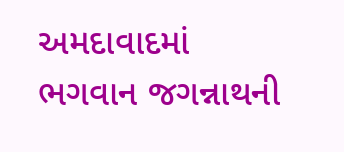અમદાવાદમાં ભગવાન જગન્નાથની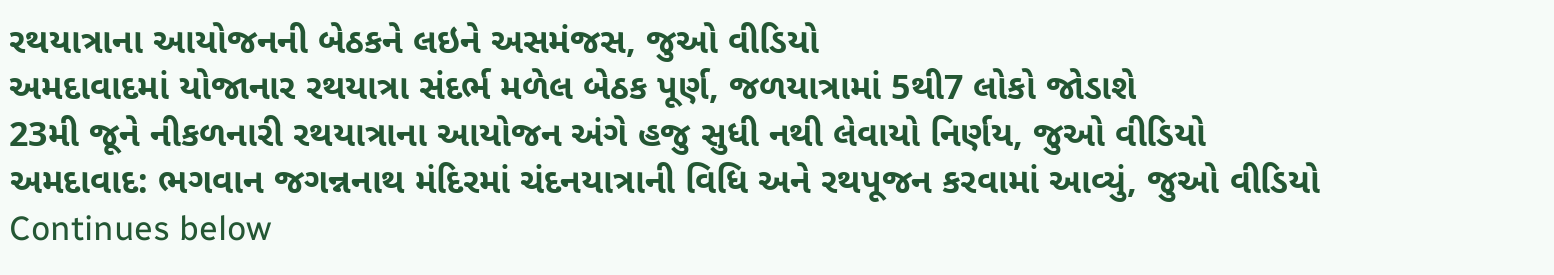રથયાત્રાના આયોજનની બેઠકને લઇને અસમંજસ, જુઓ વીડિયો
અમદાવાદમાં યોજાનાર રથયાત્રા સંદર્ભ મળેલ બેઠક પૂર્ણ, જળયાત્રામાં 5થી7 લોકો જોડાશે
23મી જૂને નીકળનારી રથયાત્રાના આયોજન અંગે હજુ સુધી નથી લેવાયો નિર્ણય, જુઓ વીડિયો
અમદાવાદ: ભગવાન જગન્નનાથ મંદિરમાં ચંદનયાત્રાની વિધિ અને રથપૂજન કરવામાં આવ્યું, જુઓ વીડિયો
Continues below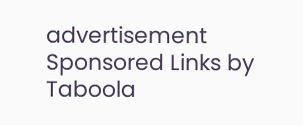advertisement
Sponsored Links by Taboola